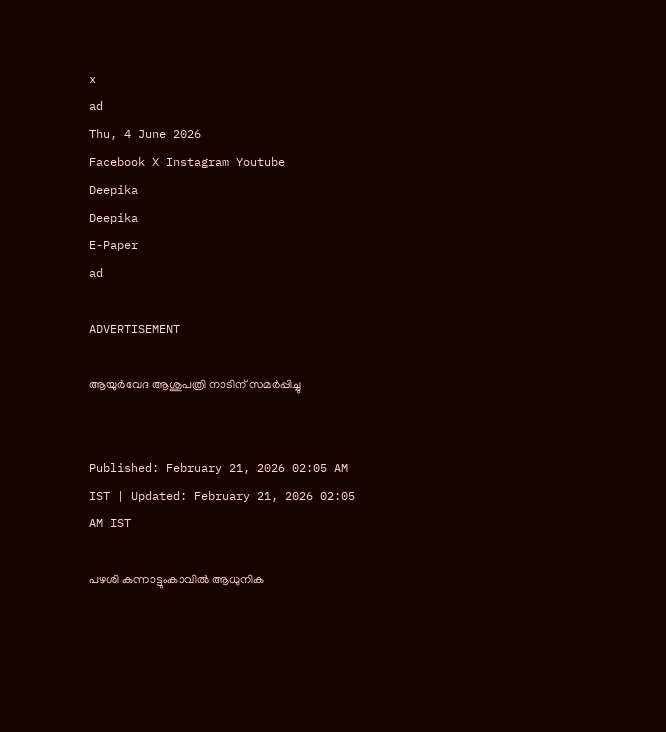x
ad
Thu, 4 June 2026
Facebook X Instagram Youtube
Deepika
Deepika
E-Paper
ad

ADVERTISEMENT

ആയുർവേദ ആശുപത്രി നാടിന് സമർപ്പിച്ചു


Published: February 21, 2026 02:05 AM IST | Updated: February 21, 2026 02:05 AM IST

പഴശി കന്നാട്ടുംകാവിൽ ആധുനിക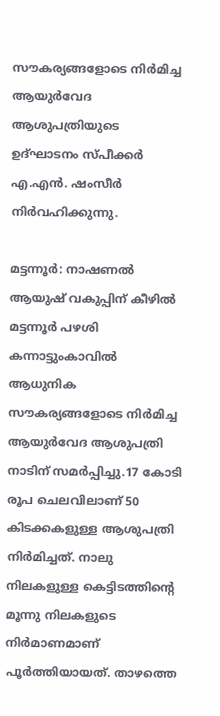സൗകര്യങ്ങളോടെ നിർമിച്ച ആയുർവേദ ആശുപത്രിയുടെ ഉദ്ഘാടനം സ്പീക്കർ എ.എൻ. ഷംസീർ നിർവഹിക്കുന്നു.

മട്ടന്നൂർ: നാഷണൽ ആയുഷ് വകുപ്പിന് കീഴിൽ മട്ടന്നൂർ പഴശി കന്നാട്ടുംകാവിൽ ആധുനിക സൗകര്യങ്ങളോടെ നിർമിച്ച ആയുർവേദ ആശുപത്രി നാടിന് സമർപ്പിച്ചു.17 കോടി രൂപ ചെലവിലാണ് 50 കിടക്കകളുള്ള ആശുപത്രി നിർമിച്ചത്. നാലു നിലകളുള്ള കെട്ടിടത്തിന്‍റെ മൂന്നു നിലകളുടെ നിർമാണമാണ് പൂർത്തിയായത്. താഴത്തെ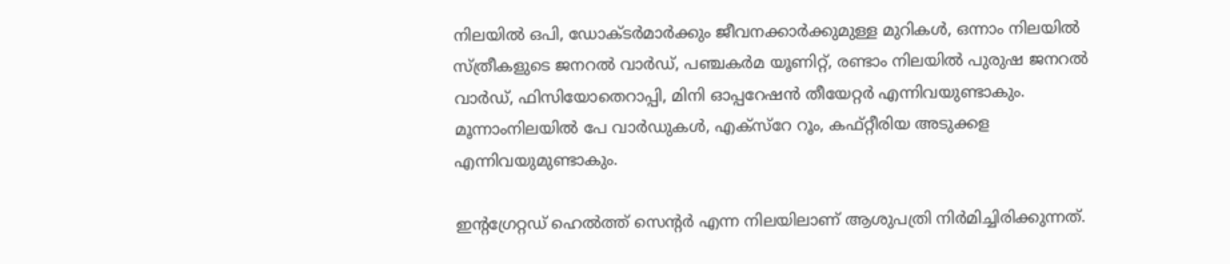നിലയിൽ ഒപി, ഡോക്ടർമാർക്കും ജീവനക്കാർക്കുമുള്ള മുറികൾ, ഒന്നാം നിലയിൽ സ്ത്രീകളുടെ ജനറൽ വാർഡ്, പഞ്ചകർമ യൂണിറ്റ്, രണ്ടാം നിലയിൽ പുരുഷ ജനറൽ വാർഡ്, ഫിസിയോതെറാപ്പി, മിനി ഓപ്പറേഷൻ തീയേറ്റർ എന്നിവയുണ്ടാകും. മൂന്നാംനിലയിൽ പേ വാർഡുകൾ, എക്‌സ്‌റേ റൂം, കഫ്റ്റീരിയ അടുക്കള എന്നിവയുമുണ്ടാകും.

ഇന്‍റഗ്രേറ്റഡ് ഹെൽത്ത് സെന്‍റർ എന്ന നിലയിലാണ് ആശുപത്രി നിർമിച്ചിരിക്കുന്നത്.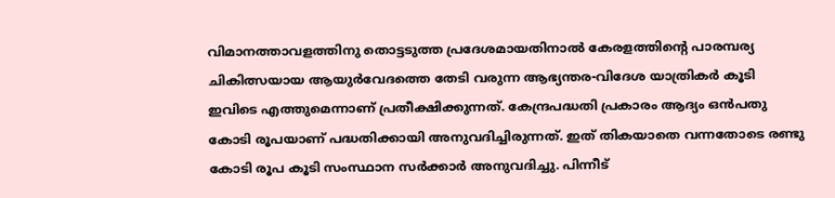വിമാനത്താവളത്തിനു തൊട്ടടുത്ത പ്രദേശമായതിനാൽ കേരളത്തിന്‍റെ പാരമ്പര്യ ചികിത്സയായ ആയുർവേദത്തെ തേടി വരുന്ന ആഭ്യന്തര-വിദേശ യാത്രികർ കൂടി ഇവിടെ എത്തുമെന്നാണ് പ്രതീക്ഷിക്കുന്നത്. കേന്ദ്രപദ്ധതി പ്രകാരം ആദ്യം ഒൻപതു കോടി രൂപയാണ് പദ്ധതിക്കായി അനുവദിച്ചിരുന്നത്. ഇത് തികയാതെ വന്നതോടെ രണ്ടു കോടി രൂപ കൂടി സംസ്ഥാന സർക്കാർ അനുവദിച്ചു. പിന്നീട്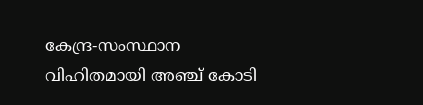കേന്ദ്ര-സംസ്ഥാന വിഹിതമായി അഞ്ച് കോടി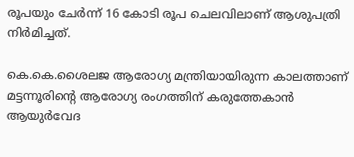രൂപയും ചേർന്ന് 16 കോടി രൂപ ചെലവിലാണ് ആശുപത്രി നിർമിച്ചത്.

കെ.കെ.ശൈലജ ആരോഗ്യ മന്ത്രിയായിരുന്ന കാലത്താണ് മട്ടന്നൂരിന്‍റെ ആരോഗ്യ രംഗത്തിന് കരുത്തേകാൻ ആയുർവേദ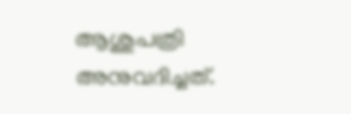ആശുപത്രി അനുവദിച്ചത്.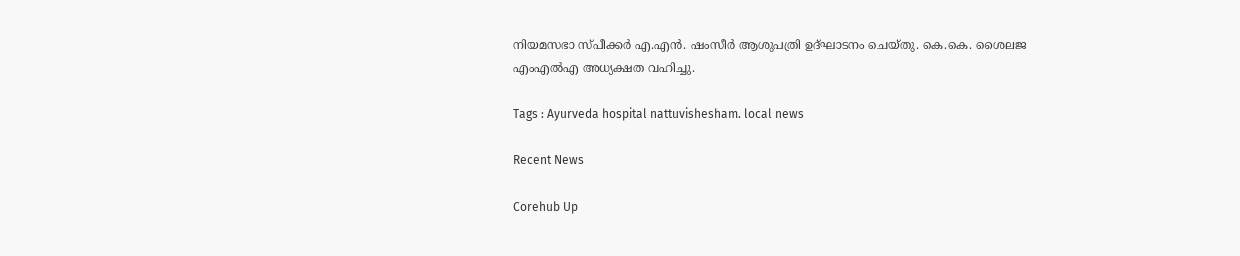നിയമസഭാ സ്പീക്കർ എ.എൻ. ഷംസീർ ആശുപത്രി ഉദ്ഘാടനം ചെയ്തു. കെ.കെ. ശൈലജ എംഎൽഎ അധ്യക്ഷത വഹിച്ചു.

Tags : Ayurveda hospital nattuvishesham. local news

Recent News

Corehub Up